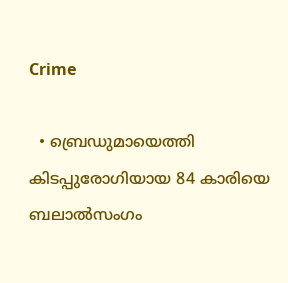Crime

  • ബ്രെഡുമായെത്തി കിടപ്പുരോഗിയായ 84 കാരിയെ ബലാല്‍സംഗം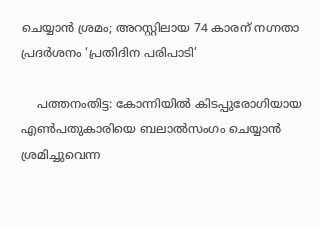ചെയ്യാന്‍ ശ്രമം; അറസ്റ്റിലായ 74 കാരന് നഗ്നതാ പ്രദര്‍ശനം ‘പ്രതിദിന പരിപാടി’

    പത്തനംതിട്ട: കോന്നിയില്‍ കിടപ്പുരോഗിയായ എണ്‍പതുകാരിയെ ബലാല്‍സംഗം ചെയ്യാന്‍ ശ്രമിച്ചുവെന്ന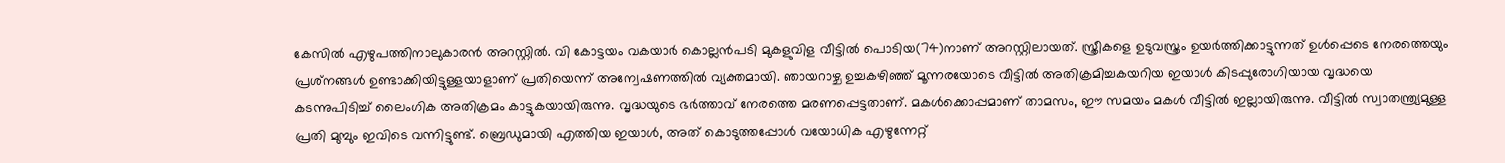കേസില്‍ എഴുപത്തിനാലുകാരന്‍ അറസ്റ്റില്‍. വി കോട്ടയം വകയാര്‍ കൊല്ലന്‍പടി മുകളുവിള വീട്ടില്‍ പൊടിയ(74)നാണ് അറസ്റ്റിലായത്. സ്ത്രീകളെ ഉടുവസ്ത്രം ഉയര്‍ത്തിക്കാട്ടുന്നത് ഉള്‍പ്പെടെ നേരത്തെയും പ്രശ്‌നങ്ങള്‍ ഉണ്ടാക്കിയിട്ടുള്ളയാളാണ് പ്രതിയെന്ന് അന്വേഷണത്തില്‍ വ്യക്തമായി. ഞായറാഴ്ച ഉച്ചകഴിഞ്ഞ് മൂന്നരയോടെ വീട്ടില്‍ അതിക്രമിച്ചകയറിയ ഇയാള്‍ കിടപ്പുരോഗിയായ വൃദ്ധയെ കടന്നുപിടിച്ച് ലൈംഗിക അതിക്രമം കാട്ടുകയായിരുന്നു. വൃദ്ധയുടെ ഭര്‍ത്താവ് നേരത്തെ മരണപ്പെട്ടതാണ്. മകള്‍ക്കൊപ്പമാണ് താമസം, ഈ സമയം മകള്‍ വീട്ടില്‍ ഇല്ലായിരുന്നു. വീട്ടില്‍ സ്വാതന്ത്ര്യമുള്ള പ്രതി മുമ്പും ഇവിടെ വന്നിട്ടുണ്ട്. ബ്രെഡുമായി എത്തിയ ഇയാള്‍, അത് കൊടുത്തപ്പോള്‍ വയോധിക എഴുന്നേറ്റ്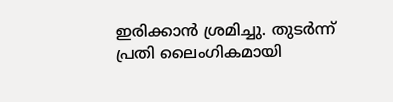ഇരിക്കാന്‍ ശ്രമിച്ചു. തുടര്‍ന്ന് പ്രതി ലൈംഗികമായി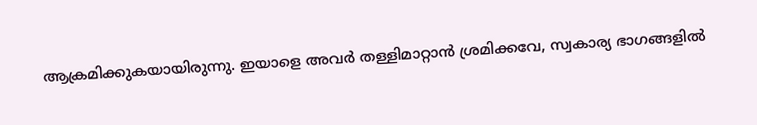ആക്രമിക്കുകയായിരുന്നു. ഇയാളെ അവര്‍ തള്ളിമാറ്റാന്‍ ശ്രമിക്കവേ, സ്വകാര്യ ഭാഗങ്ങളില്‍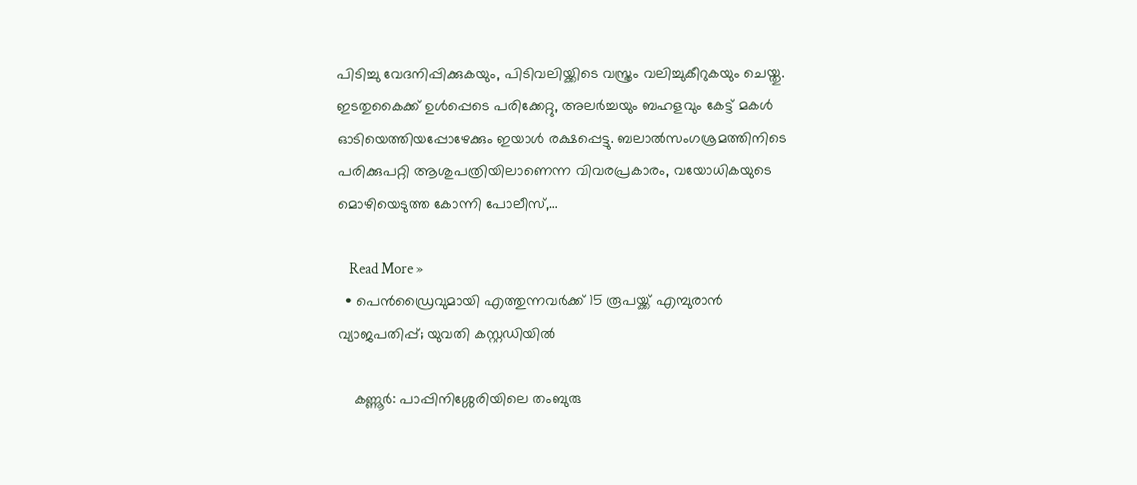പിടിച്ചു വേദനിപ്പിക്കുകയും, പിടിവലിയ്ക്കിടെ വസ്ത്രം വലിച്ചുകീറുകയും ചെയ്തു. ഇടതുകൈക്ക് ഉള്‍പ്പെടെ പരിക്കേറ്റു, അലര്‍ച്ചയും ബഹളവും കേട്ട് മകള്‍ ഓടിയെത്തിയപ്പോഴേക്കും ഇയാള്‍ രക്ഷപ്പെട്ടു. ബലാല്‍സംഗശ്രമത്തിനിടെ പരിക്കുപറ്റി ആശുപത്രിയിലാണെന്ന വിവരപ്രകാരം, വയോധികയുടെ മൊഴിയെടുത്ത കോന്നി പോലീസ്,…

    Read More »
  • പെന്‍ഡ്രൈവുമായി എത്തുന്നവര്‍ക്ക് 15 രൂപയ്ക്ക് എമ്പുരാന്‍ വ്യാജപതിപ്പ്; യുവതി കസ്റ്റഡിയില്‍

    കണ്ണൂർ: പാപ്പിനിശ്ശേരിയിലെ തംബുരു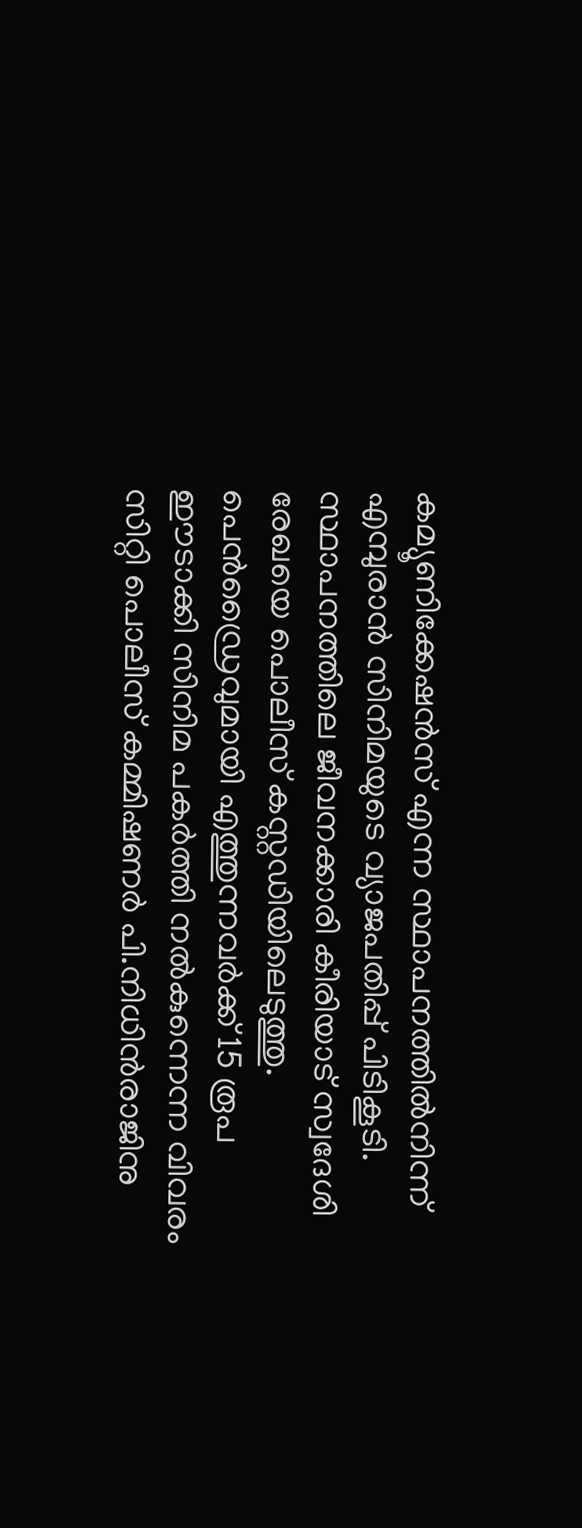കമ്യൂണിക്കേഷൻസ് എന്ന സ്ഥാപനത്തിൽനിന്ന് എമ്പുരാൻ സിനിമയുടെ വ്യാജപതിപ്പ് പിടികൂടി. സ്ഥാപനത്തിലെ ജീവനക്കാരി കീരിയാട് സ്വദേശി രേഖയെ പൊലീസ് കസ്റ്റഡിയിലെടുത്തു. പെൻഡ്രൈവുമായി എത്തുന്നവർക്ക് 15 രൂപ ഈടാക്കി സിനിമ പകർത്തി നൽകുന്നെന്ന വിവരം സിറ്റി പൊലീസ് കമ്മിഷണർ പി.നിധിൻരാജിനു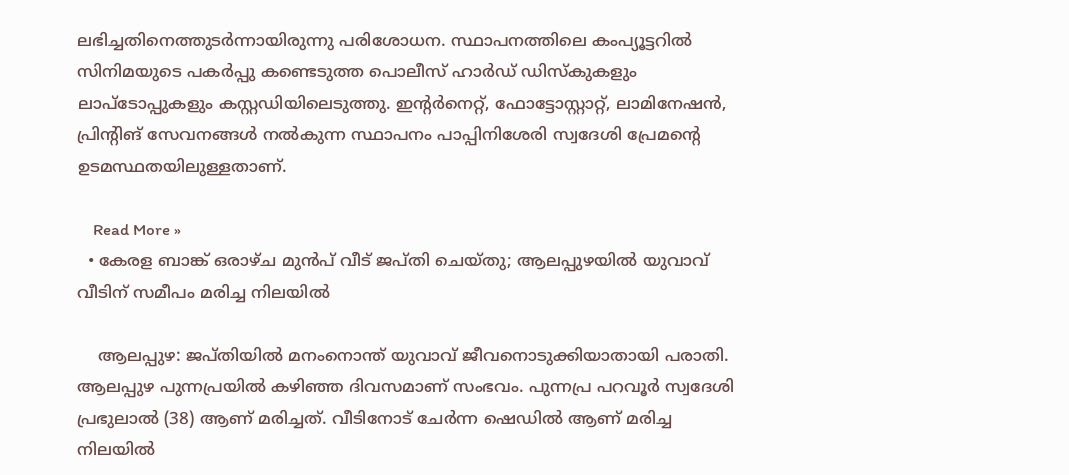ലഭിച്ചതിനെത്തുടർന്നായിരുന്നു പരിശോധന. സ്ഥാപനത്തിലെ കംപ്യൂട്ടറിൽ സിനിമയുടെ പകർപ്പു കണ്ടെടുത്ത പൊലീസ് ഹാർഡ് ഡിസ്കുകളും ലാപ്ടോപ്പുകളും കസ്റ്റഡിയിലെടുത്തു. ഇന്റർനെറ്റ്, ഫോട്ടോസ്റ്റാറ്റ്, ലാമിനേഷൻ, പ്രിന്റിങ് സേവനങ്ങൾ നൽകുന്ന സ്ഥാപനം പാപ്പിനിശേരി സ്വദേശി പ്രേമന്റെ ഉടമസ്ഥതയിലുള്ളതാണ്.

    Read More »
  • കേരള ബാങ്ക് ഒരാഴ്ച മുന്‍പ് വീട് ജപ്തി ചെയ്തു; ആലപ്പുഴയില്‍ യുവാവ് വീടിന് സമീപം മരിച്ച നിലയില്‍

    ആലപ്പുഴ: ജപ്തിയില്‍ മനംനൊന്ത് യുവാവ് ജീവനൊടുക്കിയാതായി പരാതി. ആലപ്പുഴ പുന്നപ്രയില്‍ കഴിഞ്ഞ ദിവസമാണ് സംഭവം. പുന്നപ്ര പറവൂര്‍ സ്വദേശി പ്രഭുലാല്‍ (38) ആണ് മരിച്ചത്. വീടിനോട് ചേര്‍ന്ന ഷെഡില്‍ ആണ് മരിച്ച നിലയില്‍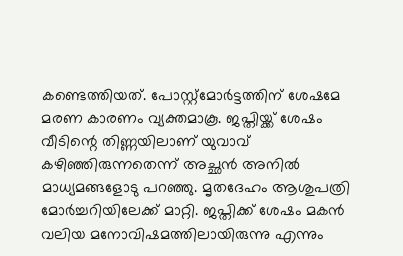കണ്ടെത്തിയത്. പോസ്റ്റ്‌മോര്‍ട്ടത്തിന് ശേഷമേ മരണ കാരണം വ്യക്തമാകൂ. ജപ്തിയ്ക്ക് ശേഷം വീടിന്റെ തിണ്ണയിലാണ് യുവാവ് കഴിഞ്ഞിരുന്നതെന്ന് അച്ഛന്‍ അനില്‍ മാധ്യമങ്ങളോടു പറഞ്ഞു. മൃതദേഹം ആശുപത്രി മോര്‍ച്ചറിയിലേക്ക് മാറ്റി. ജപ്തിക്ക് ശേഷം മകന്‍ വലിയ മനോവിഷമത്തിലായിരുന്നു എന്നും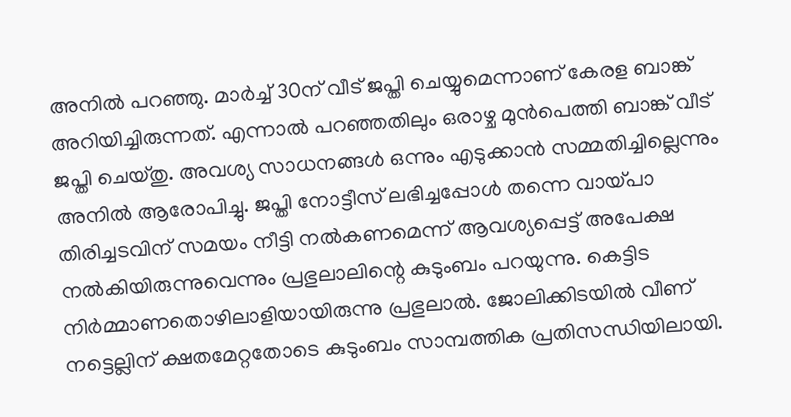അനില്‍ പറഞ്ഞു. മാര്‍ച്ച് 30ന് വീട് ജപ്തി ചെയ്യുമെന്നാണ് കേരള ബാങ്ക് അറിയിച്ചിരുന്നത്. എന്നാല്‍ പറഞ്ഞതിലും ഒരാഴ്ച മുന്‍പെത്തി ബാങ്ക് വീട് ജപ്തി ചെയ്തു. അവശ്യ സാധനങ്ങള്‍ ഒന്നും എടുക്കാന്‍ സമ്മതിച്ചില്ലെന്നും അനില്‍ ആരോപിച്ചു. ജപ്തി നോട്ടീസ് ലഭിച്ചപ്പോള്‍ തന്നെ വായ്പാ തിരിച്ചടവിന് സമയം നീട്ടി നല്‍കണമെന്ന് ആവശ്യപ്പെട്ട് അപേക്ഷ നല്‍കിയിരുന്നുവെന്നും പ്രഭുലാലിന്റെ കുടുംബം പറയുന്നു. കെട്ടിട നിര്‍മ്മാണതൊഴിലാളിയായിരുന്നു പ്രഭുലാല്‍. ജോലിക്കിടയില്‍ വീണ് നട്ടെല്ലിന് ക്ഷതമേറ്റതോടെ കുടുംബം സാമ്പത്തിക പ്രതിസന്ധിയിലായി.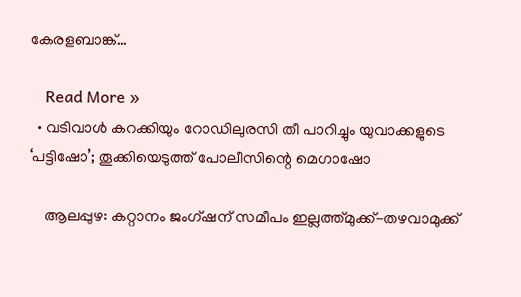കേരളബാങ്ക്…

    Read More »
  • വടിവാള്‍ കറക്കിയും റോഡിലുരസി തീ പാറിച്ചും യുവാക്കളുടെ ‘പട്ടിഷോ’; തൂക്കിയെടുത്ത് പോലീസിന്റെ മെഗാഷോ

    ആലപ്പുഴ: കറ്റാനം ജംഗ്ഷന് സമീപം ഇല്ലത്ത്മുക്ക്-തഴവാമുക്ക്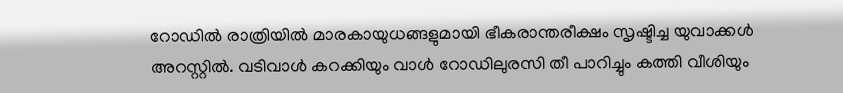റോഡില്‍ രാത്രിയില്‍ മാരകായുധങ്ങളുമായി ഭീകരാന്തരീക്ഷം സൃഷ്ടിച്ച യുവാക്കള്‍ അറസ്റ്റില്‍. വടിവാള്‍ കറക്കിയും വാള്‍ റോഡിലുരസി തീ പാറിച്ചും കത്തി വീശിയും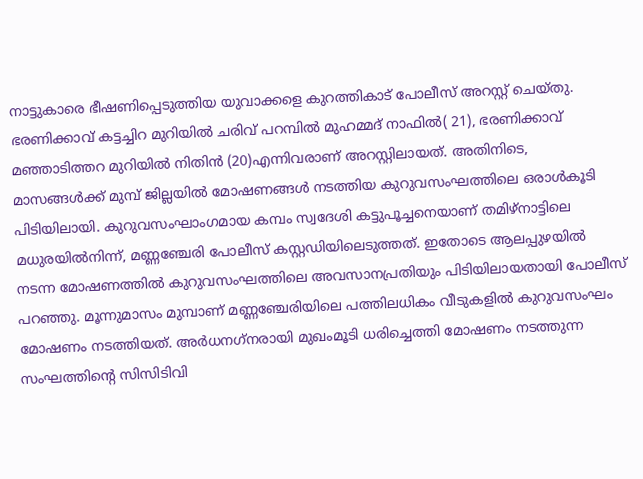നാട്ടുകാരെ ഭീഷണിപ്പെടുത്തിയ യുവാക്കളെ കുറത്തികാട് പോലീസ് അറസ്റ്റ് ചെയ്തു. ഭരണിക്കാവ് കട്ടച്ചിറ മുറിയില്‍ ചരിവ് പറമ്പില്‍ മുഹമ്മദ് നാഫില്‍( 21), ഭരണിക്കാവ് മഞ്ഞാടിത്തറ മുറിയില്‍ നിതിന്‍ (20)എന്നിവരാണ് അറസ്റ്റിലായത്. അതിനിടെ, മാസങ്ങള്‍ക്ക് മുമ്പ് ജില്ലയില്‍ മോഷണങ്ങള്‍ നടത്തിയ കുറുവസംഘത്തിലെ ഒരാള്‍കൂടി പിടിയിലായി. കുറുവസംഘാംഗമായ കമ്പം സ്വദേശി കട്ടുപൂച്ചനെയാണ് തമിഴ്നാട്ടിലെ മധുരയില്‍നിന്ന്, മണ്ണഞ്ചേരി പോലീസ് കസ്റ്റഡിയിലെടുത്തത്. ഇതോടെ ആലപ്പുഴയില്‍ നടന്ന മോഷണത്തില്‍ കുറുവസംഘത്തിലെ അവസാനപ്രതിയും പിടിയിലായതായി പോലീസ് പറഞ്ഞു. മൂന്നുമാസം മുമ്പാണ് മണ്ണഞ്ചേരിയിലെ പത്തിലധികം വീടുകളില്‍ കുറുവസംഘം മോഷണം നടത്തിയത്. അര്‍ധനഗ്‌നരായി മുഖംമൂടി ധരിച്ചെത്തി മോഷണം നടത്തുന്ന സംഘത്തിന്റെ സിസിടിവി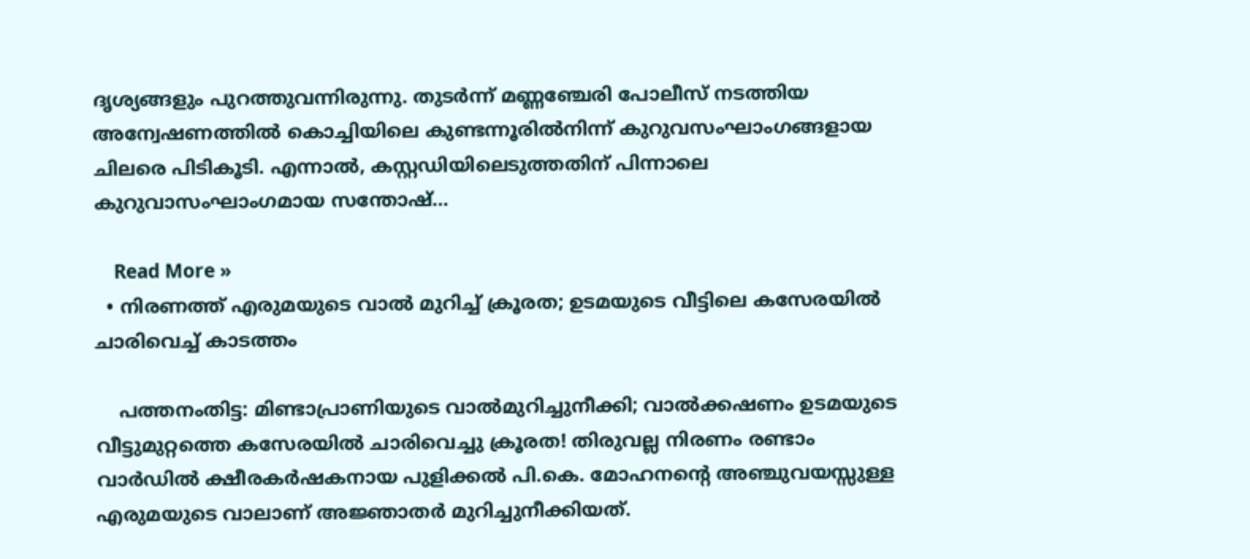ദൃശ്യങ്ങളും പുറത്തുവന്നിരുന്നു. തുടര്‍ന്ന് മണ്ണഞ്ചേരി പോലീസ് നടത്തിയ അന്വേഷണത്തില്‍ കൊച്ചിയിലെ കുണ്ടന്നൂരില്‍നിന്ന് കുറുവസംഘാംഗങ്ങളായ ചിലരെ പിടികൂടി. എന്നാല്‍, കസ്റ്റഡിയിലെടുത്തതിന് പിന്നാലെ കുറുവാസംഘാംഗമായ സന്തോഷ്…

    Read More »
  • നിരണത്ത് എരുമയുടെ വാല്‍ മുറിച്ച് ക്രൂരത; ഉടമയുടെ വീട്ടിലെ കസേരയില്‍ ചാരിവെച്ച് കാടത്തം

    പത്തനംതിട്ട: മിണ്ടാപ്രാണിയുടെ വാല്‍മുറിച്ചുനീക്കി; വാല്‍ക്കഷണം ഉടമയുടെ വീട്ടുമുറ്റത്തെ കസേരയില്‍ ചാരിവെച്ചു ക്രൂരത! തിരുവല്ല നിരണം രണ്ടാം വാര്‍ഡില്‍ ക്ഷീരകര്‍ഷകനായ പുളിക്കല്‍ പി.കെ. മോഹനന്റെ അഞ്ചുവയസ്സുള്ള എരുമയുടെ വാലാണ് അജ്ഞാതര്‍ മുറിച്ചുനീക്കിയത്.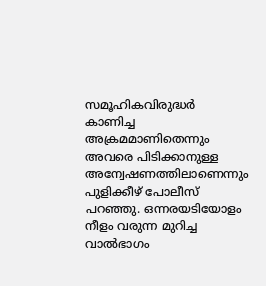സമൂഹികവിരുദ്ധര്‍ കാണിച്ച അക്രമമാണിതെന്നും അവരെ പിടിക്കാനുള്ള അന്വേഷണത്തിലാണെന്നും പുളിക്കീഴ് പോലീസ് പറഞ്ഞു. ഒന്നരയടിയോളം നീളം വരുന്ന മുറിച്ച വാല്‍ഭാഗം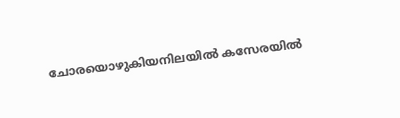ചോരയൊഴുകിയനിലയില്‍ കസേരയില്‍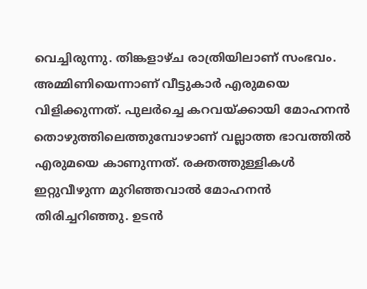വെച്ചിരുന്നു. തിങ്കളാഴ്ച രാത്രിയിലാണ് സംഭവം. അമ്മിണിയെന്നാണ് വീട്ടുകാര്‍ എരുമയെ വിളിക്കുന്നത്. പുലര്‍ച്ചെ കറവയ്ക്കായി മോഹനന്‍ തൊഴുത്തിലെത്തുമ്പോഴാണ് വല്ലാത്ത ഭാവത്തില്‍ എരുമയെ കാണുന്നത്. രക്തത്തുള്ളികള്‍ ഇറ്റുവീഴുന്ന മുറിഞ്ഞവാല്‍ മോഹനന്‍ തിരിച്ചറിഞ്ഞു. ഉടന്‍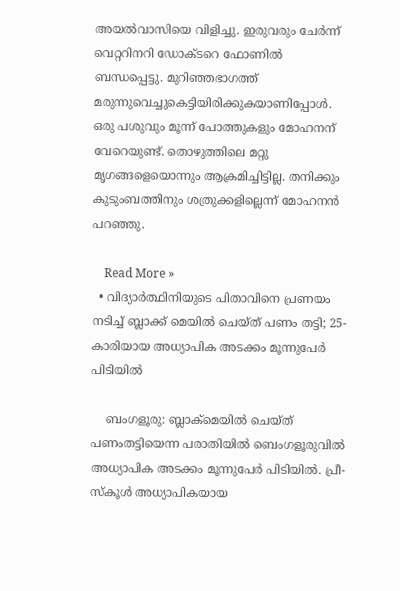അയല്‍വാസിയെ വിളിച്ചു. ഇരുവരും ചേര്‍ന്ന് വെറ്ററിനറി ഡോക്ടറെ ഫോണില്‍ ബന്ധപ്പെട്ടു. മുറിഞ്ഞഭാഗത്ത് മരുന്നുവെച്ചുകെട്ടിയിരിക്കുകയാണിപ്പോള്‍. ഒരു പശുവും മൂന്ന് പോത്തുകളും മോഹനന് വേറെയുണ്ട്. തൊഴുത്തിലെ മറ്റു മൃഗങ്ങളെയൊന്നും ആക്രമിച്ചിട്ടില്ല. തനിക്കും കുടുംബത്തിനും ശത്രുക്കളില്ലെന്ന് മോഹനന്‍ പറഞ്ഞു.

    Read More »
  • വിദ്യാര്‍ത്ഥിനിയുടെ പിതാവിനെ പ്രണയം നടിച്ച് ബ്ലാക്ക് മെയില്‍ ചെയ്ത് പണം തട്ടി; 25-കാരിയായ അധ്യാപിക അടക്കം മൂന്നുപേര്‍ പിടിയില്‍

    ബംഗളൂരു: ബ്ലാക്മെയില്‍ ചെയ്ത് പണംതട്ടിയെന്ന പരാതിയില്‍ ബെംഗളൂരുവില്‍ അധ്യാപിക അടക്കം മൂന്നുപേര്‍ പിടിയില്‍. പ്രീ- സ്‌കൂള്‍ അധ്യാപികയായ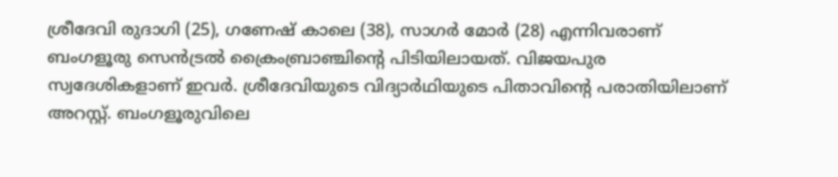ശ്രീദേവി രുദാഗി (25), ഗണേഷ് കാലെ (38), സാഗര്‍ മോര്‍ (28) എന്നിവരാണ് ബംഗളൂരു സെന്‍ട്രല്‍ ക്രൈംബ്രാഞ്ചിന്റെ പിടിയിലായത്. വിജയപുര സ്വദേശികളാണ് ഇവര്‍. ശ്രീദേവിയുടെ വിദ്യാര്‍ഥിയുടെ പിതാവിന്റെ പരാതിയിലാണ് അറസ്റ്റ്. ബംഗളൂരുവിലെ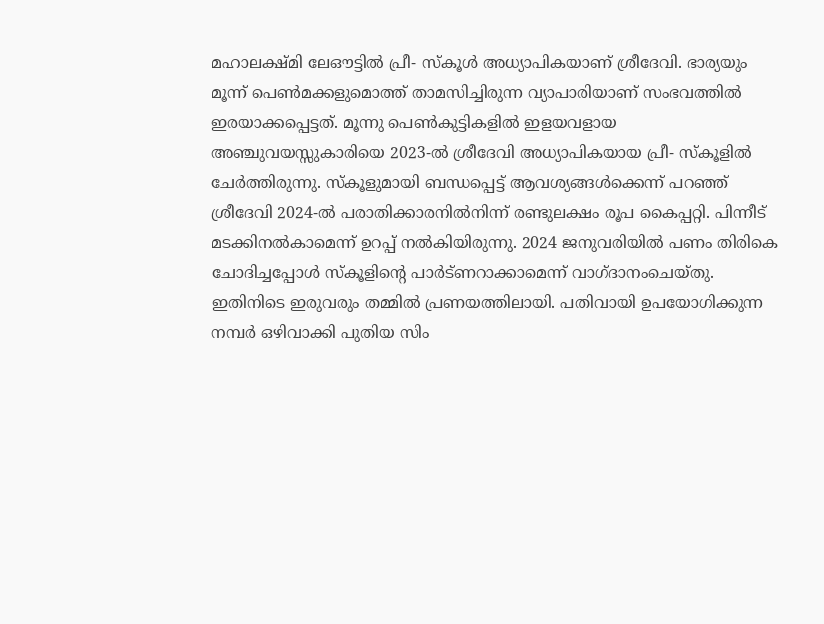മഹാലക്ഷ്മി ലേഔട്ടില്‍ പ്രീ- സ്‌കൂള്‍ അധ്യാപികയാണ് ശ്രീദേവി. ഭാര്യയും മൂന്ന് പെണ്‍മക്കളുമൊത്ത് താമസിച്ചിരുന്ന വ്യാപാരിയാണ് സംഭവത്തില്‍ ഇരയാക്കപ്പെട്ടത്. മൂന്നു പെണ്‍കുട്ടികളില്‍ ഇളയവളായ അഞ്ചുവയസ്സുകാരിയെ 2023-ല്‍ ശ്രീദേവി അധ്യാപികയായ പ്രീ- സ്‌കൂളില്‍ ചേര്‍ത്തിരുന്നു. സ്‌കൂളുമായി ബന്ധപ്പെട്ട് ആവശ്യങ്ങള്‍ക്കെന്ന് പറഞ്ഞ് ശ്രീദേവി 2024-ല്‍ പരാതിക്കാരനില്‍നിന്ന് രണ്ടുലക്ഷം രൂപ കൈപ്പറ്റി. പിന്നീട് മടക്കിനല്‍കാമെന്ന് ഉറപ്പ് നല്‍കിയിരുന്നു. 2024 ജനുവരിയില്‍ പണം തിരികെ ചോദിച്ചപ്പോള്‍ സ്‌കൂളിന്റെ പാര്‍ട്ണറാക്കാമെന്ന് വാഗ്ദാനംചെയ്തു. ഇതിനിടെ ഇരുവരും തമ്മില്‍ പ്രണയത്തിലായി. പതിവായി ഉപയോഗിക്കുന്ന നമ്പര്‍ ഒഴിവാക്കി പുതിയ സിം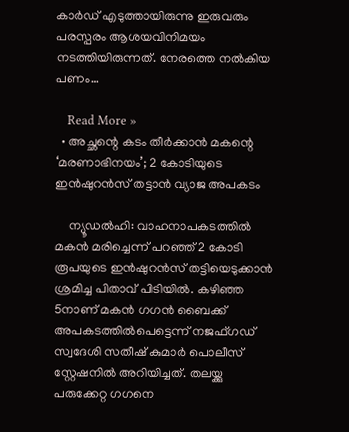കാര്‍ഡ് എടുത്തായിരുന്നു ഇരുവരും പരസ്പരം ആശയവിനിമയം നടത്തിയിരുന്നത്. നേരത്തെ നല്‍കിയ പണം…

    Read More »
  • അച്ഛന്റെ കടം തീര്‍ക്കാന്‍ മകന്റെ ‘മരണാഭിനയം’; 2 കോടിയുടെ ഇന്‍ഷുറന്‍സ് തട്ടാന്‍ വ്യാജ അപകടം

    ന്യൂഡല്‍ഹി: വാഹനാപകടത്തില്‍ മകന്‍ മരിച്ചെന്ന് പറഞ്ഞ് 2 കോടി രൂപയുടെ ഇന്‍ഷുറന്‍സ് തട്ടിയെടുക്കാന്‍ ശ്രമിച്ച പിതാവ് പിടിയില്‍. കഴിഞ്ഞ 5നാണ് മകന്‍ ഗഗന്‍ ബൈക്ക് അപകടത്തില്‍പെട്ടെന്ന് നജഫ്ഗഡ് സ്വദേശി സതീഷ് കുമാര്‍ പൊലീസ് സ്റ്റേഷനില്‍ അറിയിച്ചത്. തലയ്ക്കു പരുക്കേറ്റ ഗഗനെ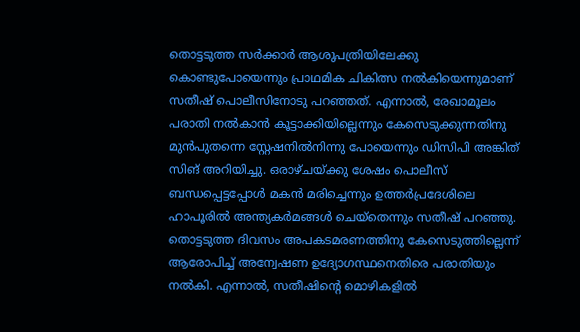തൊട്ടടുത്ത സര്‍ക്കാര്‍ ആശുപത്രിയിലേക്കു കൊണ്ടുപോയെന്നും പ്രാഥമിക ചികിത്സ നല്‍കിയെന്നുമാണ് സതീഷ് പൊലീസിനോടു പറഞ്ഞത്. എന്നാല്‍, രേഖാമൂലം പരാതി നല്‍കാന്‍ കൂട്ടാക്കിയില്ലെന്നും കേസെടുക്കുന്നതിനു മുന്‍പുതന്നെ സ്റ്റേഷനില്‍നിന്നു പോയെന്നും ഡിസിപി അങ്കിത് സിങ് അറിയിച്ചു. ഒരാഴ്ചയ്ക്കു ശേഷം പൊലീസ് ബന്ധപ്പെട്ടപ്പോള്‍ മകന്‍ മരിച്ചെന്നും ഉത്തര്‍പ്രദേശിലെ ഹാപൂരില്‍ അന്ത്യകര്‍മങ്ങള്‍ ചെയ്‌തെന്നും സതീഷ് പറഞ്ഞു. തൊട്ടടുത്ത ദിവസം അപകടമരണത്തിനു കേസെടുത്തില്ലെന്ന് ആരോപിച്ച് അന്വേഷണ ഉദ്യോഗസ്ഥനെതിരെ പരാതിയും നല്‍കി. എന്നാല്‍, സതീഷിന്റെ മൊഴികളില്‍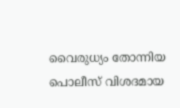വൈരുധ്യം തോന്നിയ പൊലീസ് വിശദമായ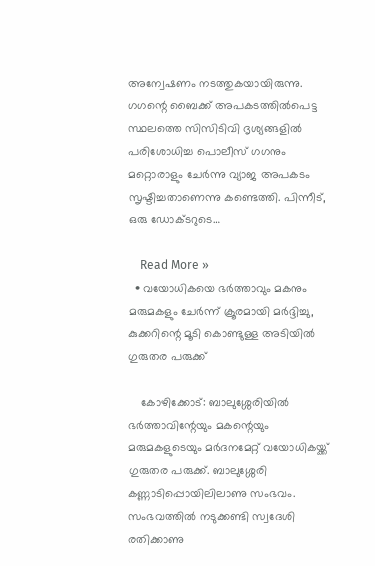അന്വേഷണം നടത്തുകയായിരുന്നു. ഗഗന്റെ ബൈക്ക് അപകടത്തില്‍പെട്ട സ്ഥലത്തെ സിസിടിവി ദൃശ്യങ്ങളില്‍ പരിശോധിച്ച പൊലീസ് ഗഗനും മറ്റൊരാളും ചേര്‍ന്നു വ്യാജ അപകടം സൃഷ്ടിച്ചതാണെന്നു കണ്ടെത്തി. പിന്നീട്, ഒരു ഡോക്ടറുടെ…

    Read More »
  • വയോധികയെ ഭർത്താവും മകനും മരുമകളും ചേർന്ന് ക്രൂരമായി മർദ്ദിച്ചു, കുക്കറിന്റെ മൂടി കൊണ്ടുള്ള അടിയിൽ ഗുരുതര പരുക്ക്

    കോഴിക്കോട്: ബാലുശ്ശേരിയിൽ ഭർത്താവിന്റേയും മകന്റെയും മരുമകളുടെയും മർദനമേറ്റ് വയോധികയ്ക്ക് ഗുരുതര പരുക്ക്. ബാലുശ്ശേരി കണ്ണാടിപ്പൊയിലിലാണു സംഭവം. സംഭവത്തിൽ നടുക്കണ്ടി സ്വദേശി രതിക്കാണു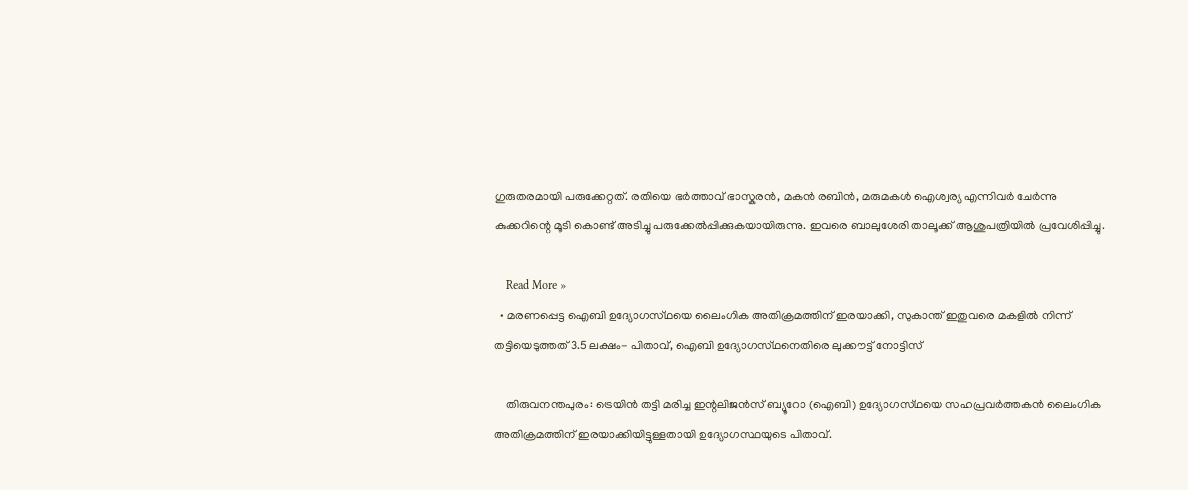ഗുരുതരമായി പരുക്കേറ്റത്. രതിയെ ഭർത്താവ് ഭാസ്കരൻ, മകൻ രബിൻ, മരുമകൾ ഐശ്വര്യ എന്നിവർ ചേർന്നു കുക്കറിന്റെ മൂടി കൊണ്ട് അടിച്ചു പരുക്കേൽപ്പിക്കുകയായിരുന്നു. ഇവരെ ബാലുശേരി താലൂക്ക് ആശുപത്രിയിൽ പ്രവേശിപ്പിച്ചു.

    Read More »
  • മരണപ്പെട്ട ഐബി ഉദ്യോഗസ്‌ഥയെ ലൈംഗിക അതിക്രമത്തിന് ഇരയാക്കി, സുകാന്ത് ഇതുവരെ മകളിൽ നിന്ന് തട്ടിയെടുത്തത് 3.5 ലക്ഷം- പിതാവ്, ഐബി ഉദ്യോഗസ്‌ഥനെതിരെ ലുക്കൗട്ട് നോട്ടിസ്

    തിരുവനന്തപുരം: ട്രെയിൻ തട്ടി മരിച്ച ഇന്റലിജൻസ് ബ്യൂറോ (ഐബി) ഉദ്യോഗസ്‌ഥയെ സഹപ്രവർത്തകൻ ലൈംഗിക അതിക്രമത്തിന് ഇരയാക്കിയിട്ടുള്ളതായി ഉദ്യോഗസ്ഥയുടെ പിതാവ്.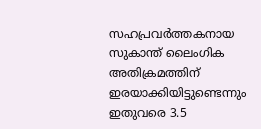സഹപ്രവർത്തകനായ സുകാന്ത് ലൈംഗിക അതിക്രമത്തിന് ഇരയാക്കിയിട്ടുണ്ടെന്നും ഇതുവരെ 3.5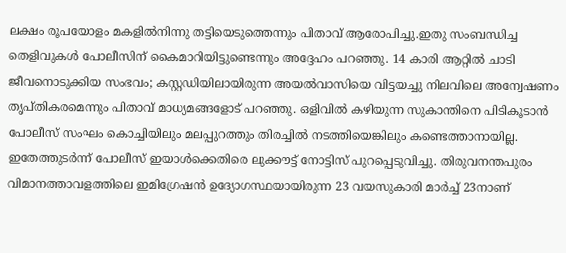ലക്ഷം രൂപയോളം മകളിൽനിന്നു തട്ടിയെടുത്തെന്നും പിതാവ് ആരോപിച്ചു.ഇതു സംബന്ധിച്ച തെളിവുകൾ പോലീസിന് കൈമാറിയിട്ടുണ്ടെന്നും അദ്ദേഹം പറഞ്ഞു. 14 കാരി ആറ്റില്‍ ചാടി ജീവനൊടുക്കിയ സംഭവം; കസ്റ്റഡിയിലായിരുന്ന അയല്‍വാസിയെ വിട്ടയച്ചു നിലവിലെ അന്വേഷണം തൃപ്തികരമെന്നും പിതാവ് മാധ്യമങ്ങളോട് പറഞ്ഞു. ഒളിവിൽ കഴിയുന്ന സുകാന്തിനെ പിടികൂടാൻ പോലീസ് സംഘം കൊച്ചിയിലും മലപ്പുറത്തും തിരച്ചിൽ നടത്തിയെങ്കിലും കണ്ടെത്താനായില്ല. ഇതേത്തുടർന്ന് പോലീസ് ഇയാൾക്കെതിരെ ലുക്കൗട്ട് നോട്ടിസ് പുറപ്പെടുവിച്ചു. തിരുവനന്തപുരം വിമാനത്താവളത്തിലെ ഇമിഗ്രേഷൻ ഉദ്യോഗസ്ഥയായിരുന്ന 23 വയസുകാരി മാർച്ച് 23നാണ്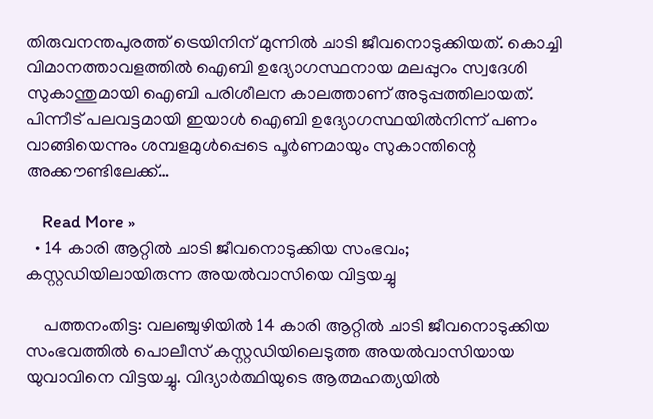തിരുവനന്തപുരത്ത് ട്രെയിനിന് മുന്നിൽ ചാടി ജീവനൊടുക്കിയത്. കൊച്ചി വിമാനത്താവളത്തിൽ ഐബി ഉദ്യോഗസ്ഥനായ മലപ്പുറം സ്വദേശി സുകാന്തുമായി ഐബി പരിശീലന കാലത്താണ് അടുപ്പത്തിലായത്. പിന്നീട് പലവട്ടമായി ഇയാൾ ഐബി ഉദ്യോഗസ്ഥയിൽനിന്ന് പണം വാങ്ങിയെന്നും ശമ്പളമുൾപ്പെടെ പൂർണമായും സുകാന്തിന്റെ അക്കൗണ്ടിലേക്ക്…

    Read More »
  • 14 കാരി ആറ്റില്‍ ചാടി ജീവനൊടുക്കിയ സംഭവം; കസ്റ്റഡിയിലായിരുന്ന അയല്‍വാസിയെ വിട്ടയച്ചു

    പത്തനംതിട്ട: വലഞ്ചുഴിയില്‍ 14 കാരി ആറ്റില്‍ ചാടി ജീവനൊടുക്കിയ സംഭവത്തില്‍ പൊലീസ് കസ്റ്റഡിയിലെടുത്ത അയല്‍വാസിയായ യുവാവിനെ വിട്ടയച്ചു. വിദ്യാര്‍ത്ഥിയുടെ ആത്മഹത്യയില്‍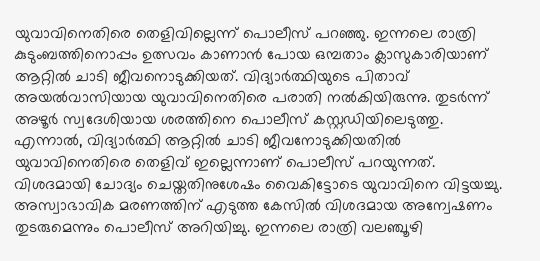യുവാവിനെതിരെ തെളിവില്ലെന്ന് പൊലീസ് പറഞ്ഞു. ഇന്നലെ രാത്രി കുടുംബത്തിനൊപ്പം ഉത്സവം കാണാന്‍ പോയ ഒമ്പതാം ക്ലാസുകാരിയാണ് ആറ്റില്‍ ചാടി ജീവനൊടുക്കിയത്. വിദ്യാര്‍ത്ഥിയുടെ പിതാവ് അയല്‍വാസിയായ യുവാവിനെതിരെ പരാതി നല്‍കിയിരുന്നു. തുടര്‍ന്ന് അഴൂര്‍ സ്വദേശിയായ ശരത്തിനെ പൊലീസ് കസ്റ്റഡിയിലെടുത്തു. എന്നാല്‍, വിദ്യാര്‍ത്ഥി ആറ്റില്‍ ചാടി ജീവനോടുക്കിയതില്‍ യുവാവിനെതിരെ തെളിവ് ഇല്ലെന്നാണ് പൊലീസ് പറയുന്നത്. വിശദമായി ചോദ്യം ചെയ്തതിനുശേഷം വൈകിട്ടോടെ യുവാവിനെ വിട്ടയച്ചു. അസ്വാഭാവിക മരണത്തിന് എടുത്ത കേസില്‍ വിശദമായ അന്വേഷണം തുടരുമെന്നും പൊലീസ് അറിയിച്ചു. ഇന്നലെ രാത്രി വലഞ്ചൂഴി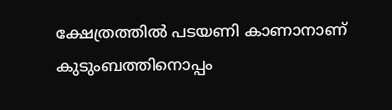ക്ഷേത്രത്തില്‍ പടയണി കാണാനാണ് കുടുംബത്തിനൊപ്പം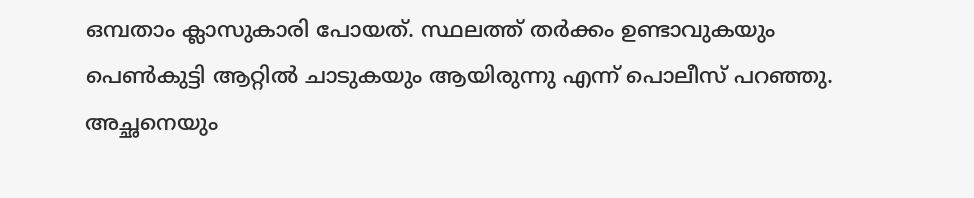ഒമ്പതാം ക്ലാസുകാരി പോയത്. സ്ഥലത്ത് തര്‍ക്കം ഉണ്ടാവുകയും പെണ്‍കുട്ടി ആറ്റില്‍ ചാടുകയും ആയിരുന്നു എന്ന് പൊലീസ് പറഞ്ഞു. അച്ഛനെയും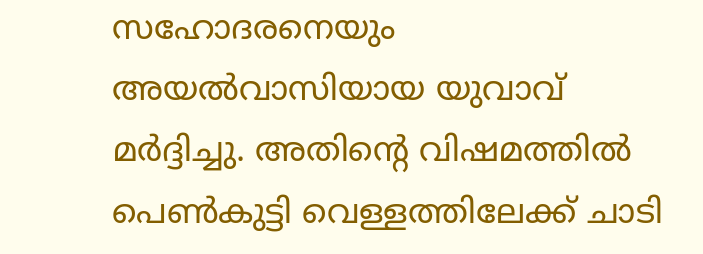സഹോദരനെയും അയല്‍വാസിയായ യുവാവ് മര്‍ദ്ദിച്ചു. അതിന്റെ വിഷമത്തില്‍ പെണ്‍കുട്ടി വെള്ളത്തിലേക്ക് ചാടി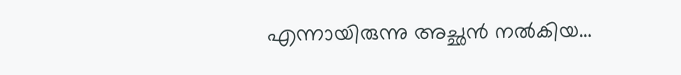എന്നായിരുന്നു അച്ഛന്‍ നല്‍കിയ…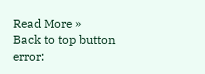Read More »
Back to top button
error: